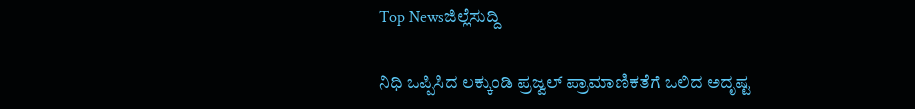Top Newsಜಿಲ್ಲೆಸುದ್ದಿ

ನಿಧಿ ಒಪ್ಪಿಸಿದ ಲಕ್ಕುಂಡಿ ಪ್ರಜ್ವಲ್ ಪ್ರಾಮಾಣಿಕತೆಗೆ ಒಲಿದ ಅದೃಷ್ಟ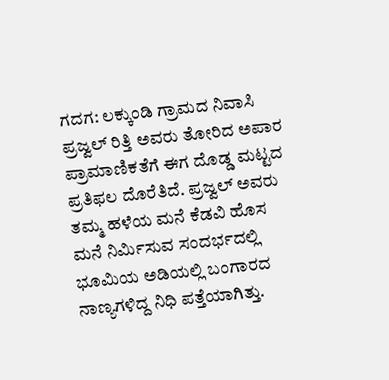ಗದಗ: ಲಕ್ಕುಂಡಿ ಗ್ರಾಮದ ನಿವಾಸಿ ಪ್ರಜ್ವಲ್ ರಿತ್ತಿ ಅವರು ತೋರಿದ ಅಪಾರ ಪ್ರಾಮಾಣಿಕತೆಗೆ ಈಗ ದೊಡ್ಡ ಮಟ್ಟದ ಪ್ರತಿಫಲ ದೊರೆತಿದೆ. ಪ್ರಜ್ವಲ್ ಅವರು ತಮ್ಮ ಹಳೆಯ ಮನೆ ಕೆಡವಿ ಹೊಸ ಮನೆ ನಿರ್ಮಿಸುವ ಸಂದರ್ಭದಲ್ಲಿ ಭೂಮಿಯ ಅಡಿಯಲ್ಲಿ ಬಂಗಾರದ ನಾಣ್ಯಗಳಿದ್ದ ನಿಧಿ ಪತ್ತೆಯಾಗಿತ್ತು.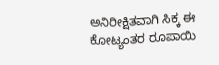ಅನಿರೀಕ್ಷಿತವಾಗಿ ಸಿಕ್ಕ ಈ ಕೋಟ್ಯಂತರ ರೂಪಾಯಿ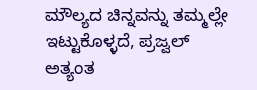ಮೌಲ್ಯದ ಚಿನ್ನವನ್ನು ತಮ್ಮಲ್ಲೇ ಇಟ್ಟುಕೊಳ್ಳದೆ, ಪ್ರಜ್ವಲ್ ಅತ್ಯಂತ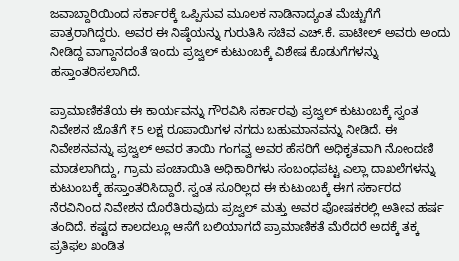ಜವಾಬ್ದಾರಿಯಿಂದ ಸರ್ಕಾರಕ್ಕೆ ಒಪ್ಪಿಸುವ ಮೂಲಕ ನಾಡಿನಾದ್ಯಂತ ಮೆಚ್ಚುಗೆಗೆ ಪಾತ್ರರಾಗಿದ್ದರು. ಅವರ ಈ ನಿಷ್ಠೆಯನ್ನು ಗುರುತಿಸಿ ಸಚಿವ ಎಚ್.ಕೆ. ಪಾಟೀಲ್ ಅವರು ಅಂದು ನೀಡಿದ್ದ ವಾಗ್ದಾನದಂತೆ ಇಂದು ಪ್ರಜ್ವಲ್ ಕುಟುಂಬಕ್ಕೆ ವಿಶೇಷ ಕೊಡುಗೆಗಳನ್ನು ಹಸ್ತಾಂತರಿಸಲಾಗಿದೆ.

ಪ್ರಾಮಾಣಿಕತೆಯ ಈ ಕಾರ್ಯವನ್ನು ಗೌರವಿಸಿ ಸರ್ಕಾರವು ಪ್ರಜ್ವಲ್ ಕುಟುಂಬಕ್ಕೆ ಸ್ವಂತ ನಿವೇಶನ ಜೊತೆಗೆ ₹5 ಲಕ್ಷ ರೂಪಾಯಿಗಳ ನಗದು ಬಹುಮಾನವನ್ನು ನೀಡಿದೆ. ಈ ನಿವೇಶನವನ್ನು ಪ್ರಜ್ವಲ್ ಅವರ ತಾಯಿ ಗಂಗವ್ವ ಅವರ ಹೆಸರಿಗೆ ಅಧಿಕೃತವಾಗಿ ನೋಂದಣಿ ಮಾಡಲಾಗಿದ್ದು, ಗ್ರಾಮ ಪಂಚಾಯಿತಿ ಅಧಿಕಾರಿಗಳು ಸಂಬಂಧಪಟ್ಟ ಎಲ್ಲಾ ದಾಖಲೆಗಳನ್ನು ಕುಟುಂಬಕ್ಕೆ ಹಸ್ತಾಂತರಿಸಿದ್ದಾರೆ. ಸ್ವಂತ ಸೂರಿಲ್ಲದ ಈ ಕುಟುಂಬಕ್ಕೆ ಈಗ ಸರ್ಕಾರದ ನೆರವಿನಿಂದ ನಿವೇಶನ ದೊರೆತಿರುವುದು ಪ್ರಜ್ವಲ್ ಮತ್ತು ಅವರ ಪೋಷಕರಲ್ಲಿ ಅತೀವ ಹರ್ಷ ತಂದಿದೆ. ಕಷ್ಟದ ಕಾಲದಲ್ಲೂ ಆಸೆಗೆ ಬಲಿಯಾಗದೆ ಪ್ರಾಮಾಣಿಕತೆ ಮೆರೆದರೆ ಅದಕ್ಕೆ ತಕ್ಕ ಪ್ರತಿಫಲ ಖಂಡಿತ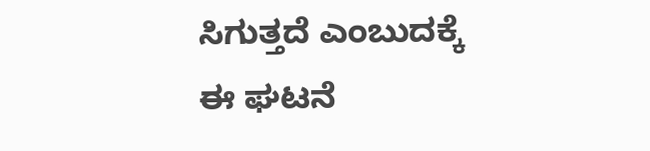ಸಿಗುತ್ತದೆ ಎಂಬುದಕ್ಕೆ ಈ ಘಟನೆ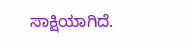ಸಾಕ್ಷಿಯಾಗಿದೆ.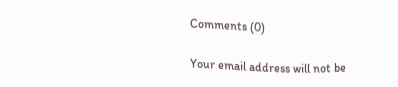Comments (0)

Your email address will not be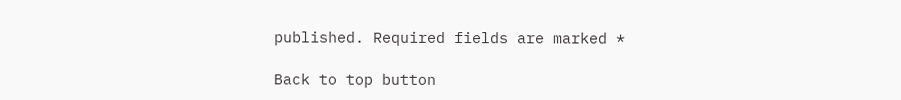published. Required fields are marked *

Back to top button